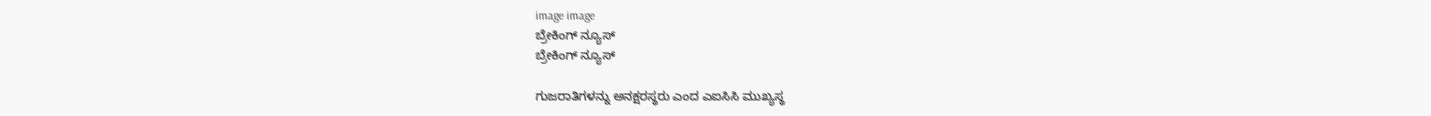image image
ಬ್ರೇಕಿಂಗ್ ನ್ಯೂಸ್
ಬ್ರೇಕಿಂಗ್ ನ್ಯೂಸ್

ಗುಜರಾತಿಗಳನ್ನು ಅನಕ್ಷರಸ್ಥರು ಎಂದ ಎಐಸಿಸಿ ಮುಖ್ಯಸ್ಥ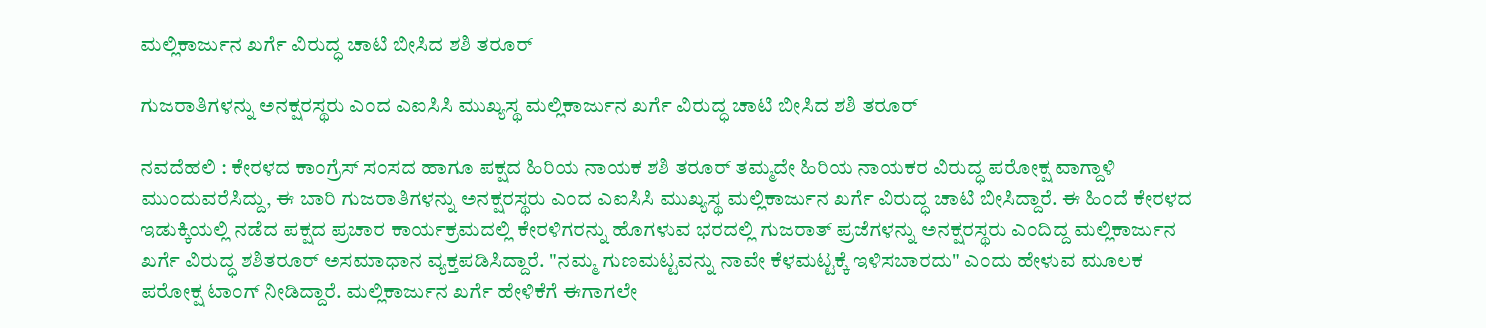ಮಲ್ಲಿಕಾರ್ಜುನ ಖರ್ಗೆ ವಿರುದ್ಧ ಚಾಟಿ ಬೀಸಿದ ಶಶಿ ತರೂರ್

ಗುಜರಾತಿಗಳನ್ನು ಅನಕ್ಷರಸ್ಥರು ಎಂದ ಎಐಸಿಸಿ ಮುಖ್ಯಸ್ಥ ಮಲ್ಲಿಕಾರ್ಜುನ ಖರ್ಗೆ ವಿರುದ್ಧ ಚಾಟಿ ಬೀಸಿದ ಶಶಿ ತರೂರ್

ನವದೆಹಲಿ : ಕೇರಳದ ಕಾಂಗ್ರೆಸ್ ಸಂಸದ ಹಾಗೂ ಪಕ್ಷದ ಹಿರಿಯ ನಾಯಕ ಶಶಿ ತರೂರ್ ತಮ್ಮದೇ ಹಿರಿಯ ನಾಯಕರ ವಿರುದ್ಧ ಪರೋಕ್ಷ ವಾಗ್ದಾಳಿ ಮುಂದುವರೆಸಿದ್ದು, ಈ ಬಾರಿ ಗುಜರಾತಿಗಳನ್ನು ಅನಕ್ಷರಸ್ಥರು ಎಂದ ಎಐಸಿಸಿ ಮುಖ್ಯಸ್ಥ ಮಲ್ಲಿಕಾರ್ಜುನ ಖರ್ಗೆ ವಿರುದ್ಧ ಚಾಟಿ ಬೀಸಿದ್ದಾರೆ. ಈ ಹಿಂದೆ ಕೇರಳದ ಇಡುಕ್ಕಿಯಲ್ಲಿ ನಡೆದ ಪಕ್ಷದ ಪ್ರಚಾರ ಕಾರ್ಯಕ್ರಮದಲ್ಲಿ ಕೇರಳಿಗರನ್ನು ಹೊಗಳುವ ಭರದಲ್ಲಿ ಗುಜರಾತ್ ಪ್ರಜೆಗಳನ್ನು ಅನಕ್ಷರಸ್ಥರು ಎಂದಿದ್ದ ಮಲ್ಲಿಕಾರ್ಜುನ ಖರ್ಗೆ ವಿರುದ್ಧ ಶಶಿತರೂರ್ ಅಸಮಾಧಾನ ವ್ಯಕ್ತಪಡಿಸಿದ್ದಾರೆ. "ನಮ್ಮ ಗುಣಮಟ್ಟವನ್ನು ನಾವೇ ಕೆಳಮಟ್ಟಕ್ಕೆ ಇಳಿಸಬಾರದು" ಎಂದು ಹೇಳುವ ಮೂಲಕ ಪರೋಕ್ಷ ಟಾಂಗ್ ನೀಡಿದ್ದಾರೆ. ಮಲ್ಲಿಕಾರ್ಜುನ ಖರ್ಗೆ ಹೇಳಿಕೆಗೆ ಈಗಾಗಲೇ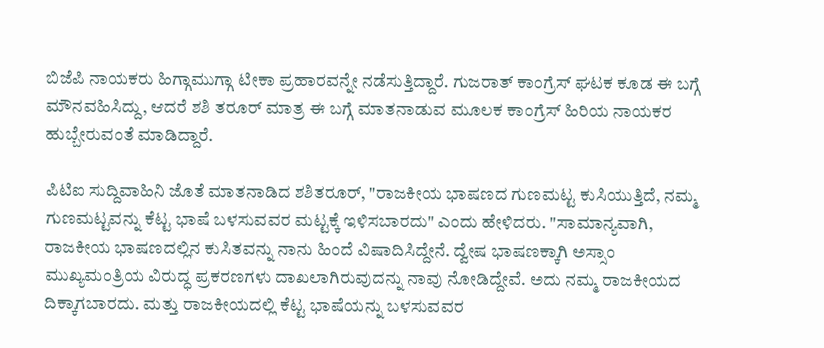ಬಿಜೆಪಿ ನಾಯಕರು ಹಿಗ್ಗಾಮುಗ್ಗಾ ಟೀಕಾ ಪ್ರಹಾರವನ್ನೇ ನಡೆಸುತ್ತಿದ್ದಾರೆ. ಗುಜರಾತ್ ಕಾಂಗ್ರೆಸ್ ಘಟಕ ಕೂಡ ಈ ಬಗ್ಗೆ ಮೌನವಹಿಸಿದ್ದು, ಆದರೆ ಶಶಿ ತರೂರ್ ಮಾತ್ರ ಈ ಬಗ್ಗೆ ಮಾತನಾಡುವ ಮೂಲಕ ಕಾಂಗ್ರೆಸ್ ಹಿರಿಯ ನಾಯಕರ ಹುಬ್ಬೇರುವಂತೆ ಮಾಡಿದ್ದಾರೆ.

ಪಿಟಿಐ ಸುದ್ದಿವಾಹಿನಿ ಜೊತೆ ಮಾತನಾಡಿದ ಶಶಿತರೂರ್, "ರಾಜಕೀಯ ಭಾಷಣದ ಗುಣಮಟ್ಟ ಕುಸಿಯುತ್ತಿದೆ, ನಮ್ಮ ಗುಣಮಟ್ಟವನ್ನು ಕೆಟ್ಟ ಭಾಷೆ ಬಳಸುವವರ ಮಟ್ಟಕ್ಕೆ ಇಳಿಸಬಾರದು" ಎಂದು ಹೇಳಿದರು. "ಸಾಮಾನ್ಯವಾಗಿ, ರಾಜಕೀಯ ಭಾಷಣದಲ್ಲಿನ ಕುಸಿತವನ್ನು ನಾನು ಹಿಂದೆ ವಿಷಾದಿಸಿದ್ದೇನೆ. ದ್ವೇಷ ಭಾಷಣಕ್ಕಾಗಿ ಅಸ್ಸಾಂ ಮುಖ್ಯಮಂತ್ರಿಯ ವಿರುದ್ಧ ಪ್ರಕರಣಗಳು ದಾಖಲಾಗಿರುವುದನ್ನು ನಾವು ನೋಡಿದ್ದೇವೆ. ಅದು ನಮ್ಮ ರಾಜಕೀಯದ ದಿಕ್ಕಾಗಬಾರದು. ಮತ್ತು ರಾಜಕೀಯದಲ್ಲಿ ಕೆಟ್ಟ ಭಾಷೆಯನ್ನು ಬಳಸುವವರ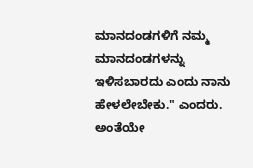ಮಾನದಂಡಗಳಿಗೆ ನಮ್ಮ ಮಾನದಂಡಗಳನ್ನು ಇಳಿಸಬಾರದು ಎಂದು ನಾನು ಹೇಳಲೇಬೇಕು." ಎಂದರು. ಅಂತೆಯೇ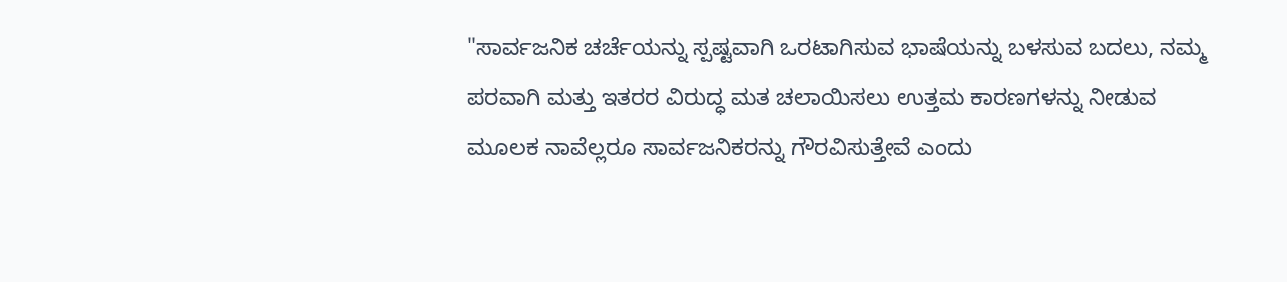"ಸಾರ್ವಜನಿಕ ಚರ್ಚೆಯನ್ನು ಸ್ಪಷ್ಟವಾಗಿ ಒರಟಾಗಿಸುವ ಭಾಷೆಯನ್ನು ಬಳಸುವ ಬದಲು, ನಮ್ಮ ಪರವಾಗಿ ಮತ್ತು ಇತರರ ವಿರುದ್ಧ ಮತ ಚಲಾಯಿಸಲು ಉತ್ತಮ ಕಾರಣಗಳನ್ನು ನೀಡುವ ಮೂಲಕ ನಾವೆಲ್ಲರೂ ಸಾರ್ವಜನಿಕರನ್ನು ಗೌರವಿಸುತ್ತೇವೆ ಎಂದು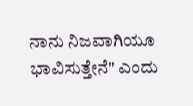ನಾನು ನಿಜವಾಗಿಯೂ ಭಾವಿಸುತ್ತೇನೆ" ಎಂದು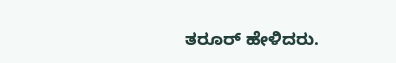ತರೂರ್ ಹೇಳಿದರು.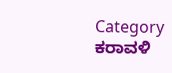Category
ಕರಾವಳಿ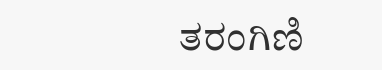ತರಂಗಿಣಿ